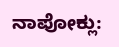ನಾಪೋಕ್ಲು: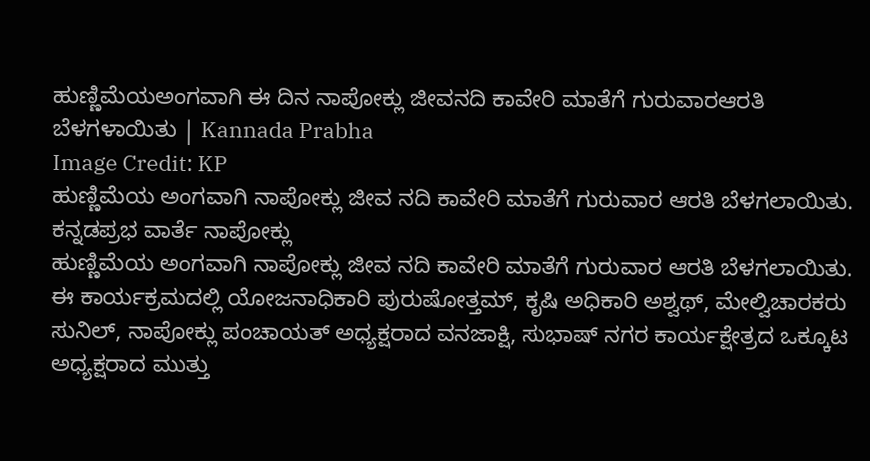ಹುಣ್ಣಿಮೆಯಅಂಗವಾಗಿ ಈ ದಿನ ನಾಪೋಕ್ಲು ಜೀವನದಿ ಕಾವೇರಿ ಮಾತೆಗೆ ಗುರುವಾರಆರತಿ ಬೆಳಗಳಾಯಿತು | Kannada Prabha
Image Credit: KP
ಹುಣ್ಣಿಮೆಯ ಅಂಗವಾಗಿ ನಾಪೋಕ್ಲು ಜೀವ ನದಿ ಕಾವೇರಿ ಮಾತೆಗೆ ಗುರುವಾರ ಆರತಿ ಬೆಳಗಲಾಯಿತು.
ಕನ್ನಡಪ್ರಭ ವಾರ್ತೆ ನಾಪೋಕ್ಲು
ಹುಣ್ಣಿಮೆಯ ಅಂಗವಾಗಿ ನಾಪೋಕ್ಲು ಜೀವ ನದಿ ಕಾವೇರಿ ಮಾತೆಗೆ ಗುರುವಾರ ಆರತಿ ಬೆಳಗಲಾಯಿತು.
ಈ ಕಾರ್ಯಕ್ರಮದಲ್ಲಿ ಯೋಜನಾಧಿಕಾರಿ ಪುರುಷೋತ್ತಮ್, ಕೃಷಿ ಅಧಿಕಾರಿ ಅಶ್ವಥ್, ಮೇಲ್ವಿಚಾರಕರು ಸುನಿಲ್, ನಾಪೋಕ್ಲು ಪಂಚಾಯತ್ ಅಧ್ಯಕ್ಷರಾದ ವನಜಾಕ್ಷಿ, ಸುಭಾಷ್ ನಗರ ಕಾರ್ಯಕ್ಷೇತ್ರದ ಒಕ್ಕೂಟ ಅಧ್ಯಕ್ಷರಾದ ಮುತ್ತು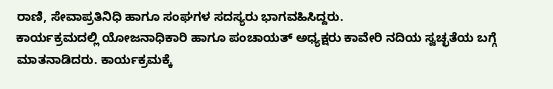ರಾಣಿ, ಸೇವಾಪ್ರತಿನಿಧಿ ಹಾಗೂ ಸಂಘಗಳ ಸದಸ್ಯರು ಭಾಗವಹಿಸಿದ್ದರು.
ಕಾರ್ಯಕ್ರಮದಲ್ಲಿ ಯೋಜನಾಧಿಕಾರಿ ಹಾಗೂ ಪಂಚಾಯತ್ ಅಧ್ಯಕ್ಷರು ಕಾವೇರಿ ನದಿಯ ಸ್ವಚ್ಛತೆಯ ಬಗ್ಗೆ ಮಾತನಾಡಿದರು. ಕಾರ್ಯಕ್ರಮಕ್ಕೆ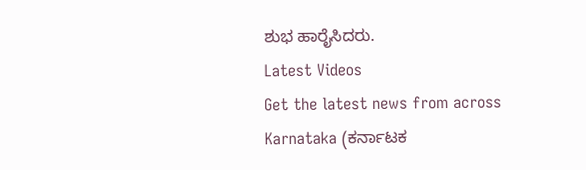ಶುಭ ಹಾರೈಸಿದರು.
Latest Videos
Get the latest news from across Karnataka (ಕರ್ನಾಟಕ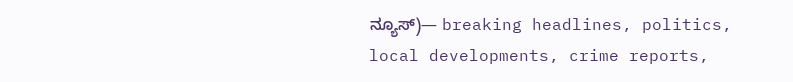ನ್ಯೂಸ್)— breaking headlines, politics, local developments, crime reports,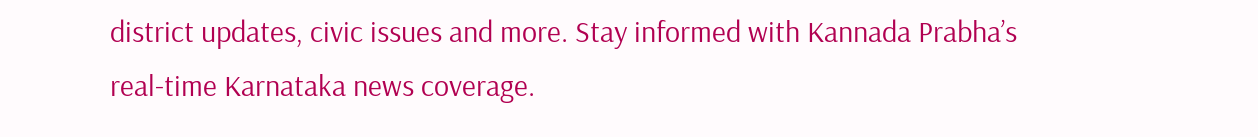district updates, civic issues and more. Stay informed with Kannada Prabha’s real‑time Karnataka news coverage.